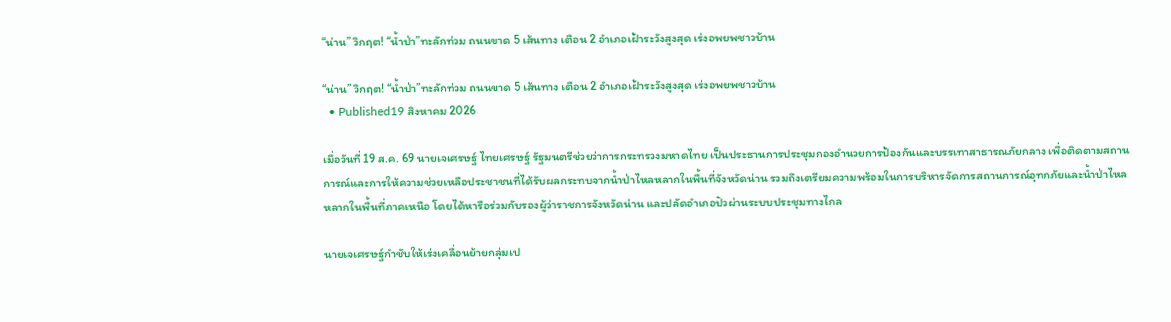“น่าน” วิกฤต! “น้ำป่า”ทะลักท่วม ถนนขาด 5 เส้นทาง เตือน 2 อำเภอเฝ้าระวังสูงสุด เร่งอพยพชาวบ้าน

“น่าน” วิกฤต! “น้ำป่า”ทะลักท่วม ถนนขาด 5 เส้นทาง เตือน 2 อำเภอเฝ้าระวังสูงสุด เร่งอพยพชาวบ้าน
  • Published19 สิงหาคม 2026

เมื่อวันที่ 19 ส.ค. 69 นายเจเศรษฐ์ ไทยเศรษฐ์ รัฐมนตรีช่วยว่าการกระทรวงมหาดไทย เป็นประธานการประชุมกองอำนวยการป้องกันและบรรเทาสาธารณภัยกลาง เพื่อติดตามสถานการณ์และการให้ความช่วยเหลือประชาชนที่ได้รับผลกระทบจากน้ำป่าไหลหลากในพื้นที่จังหวัดน่าน รวมถึงเตรียมความพร้อมในการบริหารจัดการสถานการณ์อุทกภัยและน้ำป่าไหลหลากในพื้นที่ภาคเหนือ โดยได้หารือร่วมกับรองผู้ว่าราชการจังหวัดน่าน และปลัดอำเภอปัวผ่านระบบประชุมทางไกล

นายเจเศรษฐ์กำชับให้เร่งเคลื่อนย้ายกลุ่มเป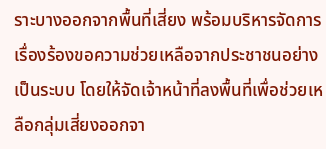ราะบางออกจากพื้นที่เสี่ยง พร้อมบริหารจัดการเรื่องร้องขอความช่วยเหลือจากประชาชนอย่างเป็นระบบ โดยให้จัดเจ้าหน้าที่ลงพื้นที่เพื่อช่วยเหลือกลุ่มเสี่ยงออกจา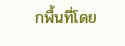กพื้นที่โดย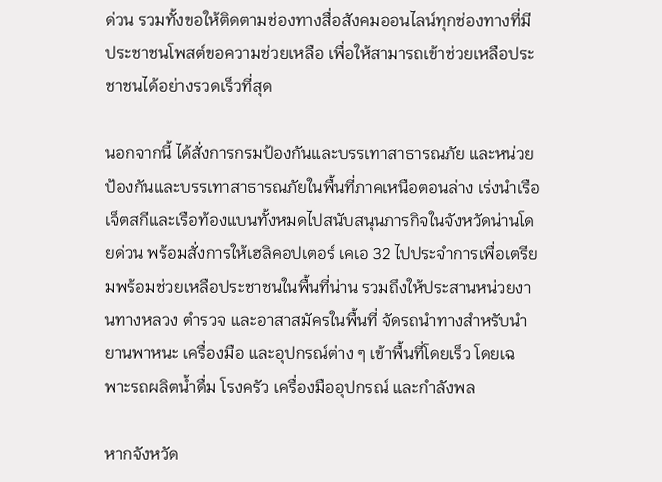ด่วน รวมทั้งขอให้ติดตามช่องทางสื่อสังคมออนไลน์ทุกช่องทางที่มีประชาชนโพสต์ขอความช่วยเหลือ เพื่อให้สามารถเข้าช่วยเหลือประชาชนได้อย่างรวดเร็วที่สุด

นอกจากนี้ ได้สั่งการกรมป้องกันและบรรเทาสาธารณภัย และหน่วยป้องกันและบรรเทาสาธารณภัยในพื้นที่ภาคเหนือตอนล่าง เร่งนำเรือเจ็ตสกีและเรือท้องแบนทั้งหมดไปสนับสนุนภารกิจในจังหวัดน่านโดยด่วน พร้อมสั่งการให้เฮลิคอปเตอร์ เคเอ 32 ไปประจำการเพื่อเตรียมพร้อมช่วยเหลือประชาชนในพื้นที่น่าน รวมถึงให้ประสานหน่วยงานทางหลวง ตำรวจ และอาสาสมัครในพื้นที่ จัดรถนำทางสำหรับนำยานพาหนะ เครื่องมือ และอุปกรณ์ต่าง ๆ เข้าพื้นที่โดยเร็ว โดยเฉพาะรถผลิตน้ำดื่ม โรงครัว เครื่องมืออุปกรณ์ และกำลังพล

หากจังหวัด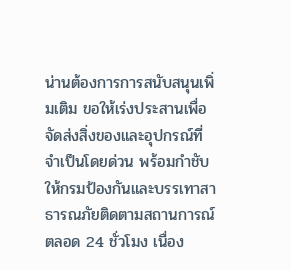น่านต้องการการสนับสนุนเพิ่มเติม ขอให้เร่งประสานเพื่อจัดส่งสิ่งของและอุปกรณ์ที่จำเป็นโดยด่วน พร้อมกำชับให้กรมป้องกันและบรรเทาสาธารณภัยติดตามสถานการณ์ตลอด 24 ชั่วโมง เนื่อง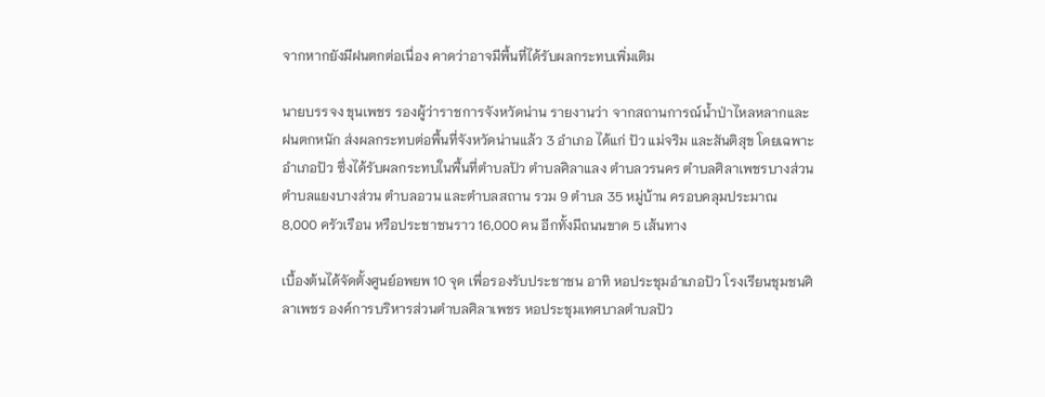จากหากยังมีฝนตกต่อเนื่อง คาดว่าอาจมีพื้นที่ได้รับผลกระทบเพิ่มเติม

นายบรรจง ขุนเพชร รองผู้ว่าราชการจังหวัดน่าน รายงานว่า จากสถานการณ์น้ำป่าไหลหลากและฝนตกหนัก ส่งผลกระทบต่อพื้นที่จังหวัดน่านแล้ว 3 อำเภอ ได้แก่ ปัว แม่จริม และสันติสุข โดยเฉพาะอำเภอปัว ซึ่งได้รับผลกระทบในพื้นที่ตำบลปัว ตำบลศิลาแลง ตำบลวรนคร ตำบลศิลาเพชรบางส่วน ตำบลแยงบางส่วน ตำบลอวน และตำบลสถาน รวม 9 ตำบล 35 หมู่บ้าน ครอบคลุมประมาณ 8,000 ครัวเรือน หรือประชาชนราว 16,000 คน อีกทั้งมีถนนขาด 5 เส้นทาง

เบื้องต้นได้จัดตั้งศูนย์อพยพ 10 จุด เพื่อรองรับประชาชน อาทิ หอประชุมอำเภอปัว โรงเรียนชุมชนศิลาเพชร องค์การบริหารส่วนตำบลศิลาเพชร หอประชุมเทศบาลตำบลปัว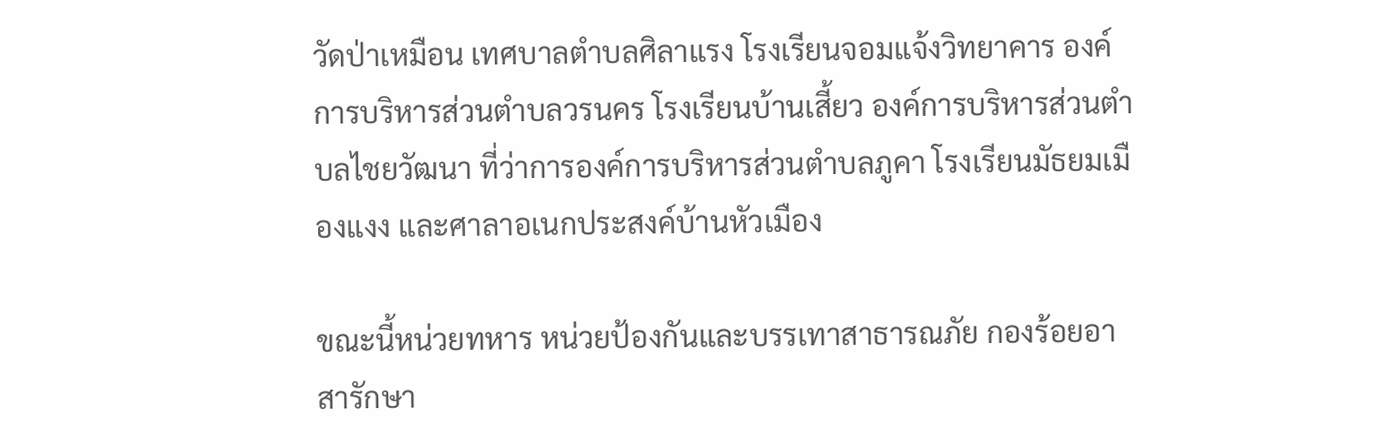วัดป่าเหมือน เทศบาลตำบลศิลาแรง โรงเรียนจอมแจ้งวิทยาคาร องค์การบริหารส่วนตำบลวรนคร โรงเรียนบ้านเสี้ยว องค์การบริหารส่วนตำบลไชยวัฒนา ที่ว่าการองค์การบริหารส่วนตำบลภูคา โรงเรียนมัธยมเมืองแงง และศาลาอเนกประสงค์บ้านหัวเมือง

ขณะนี้หน่วยทหาร หน่วยป้องกันและบรรเทาสาธารณภัย กองร้อยอาสารักษา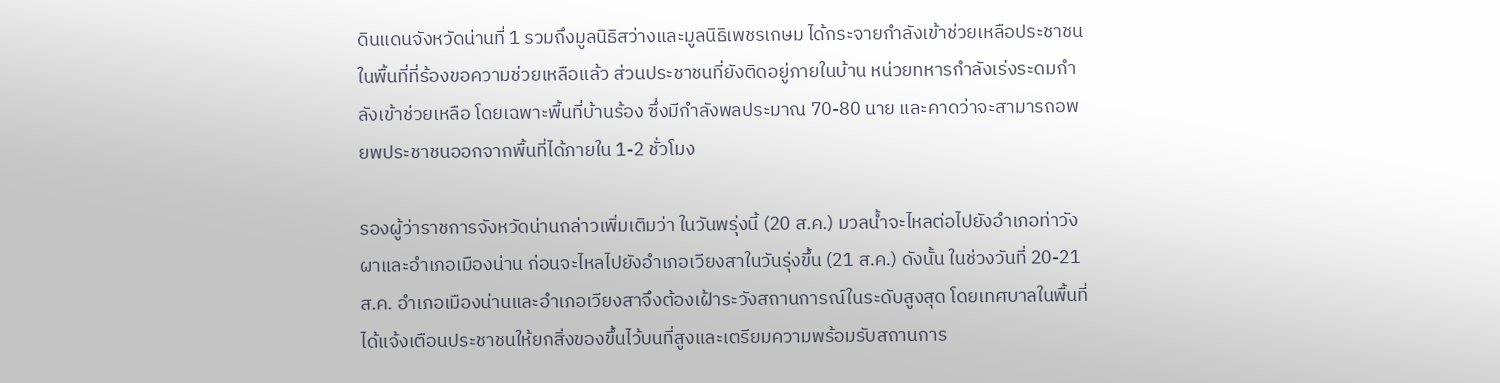ดินแดนจังหวัดน่านที่ 1 รวมถึงมูลนิธิสว่างและมูลนิธิเพชรเกษม ได้กระจายกำลังเข้าช่วยเหลือประชาชนในพื้นที่ที่ร้องขอความช่วยเหลือแล้ว ส่วนประชาชนที่ยังติดอยู่ภายในบ้าน หน่วยทหารกำลังเร่งระดมกำลังเข้าช่วยเหลือ โดยเฉพาะพื้นที่บ้านร้อง ซึ่งมีกำลังพลประมาณ 70-80 นาย และคาดว่าจะสามารถอพยพประชาชนออกจากพื้นที่ได้ภายใน 1-2 ชั่วโมง

รองผู้ว่าราชการจังหวัดน่านกล่าวเพิ่มเติมว่า ในวันพรุ่งนี้ (20 ส.ค.) มวลน้ำจะไหลต่อไปยังอำเภอท่าวังผาและอำเภอเมืองน่าน ก่อนจะไหลไปยังอำเภอเวียงสาในวันรุ่งขึ้น (21 ส.ค.) ดังนั้น ในช่วงวันที่ 20-21 ส.ค. อำเภอเมืองน่านและอำเภอเวียงสาจึงต้องเฝ้าระวังสถานการณ์ในระดับสูงสุด โดยเทศบาลในพื้นที่ได้แจ้งเตือนประชาชนให้ยกสิ่งของขึ้นไว้บนที่สูงและเตรียมความพร้อมรับสถานการ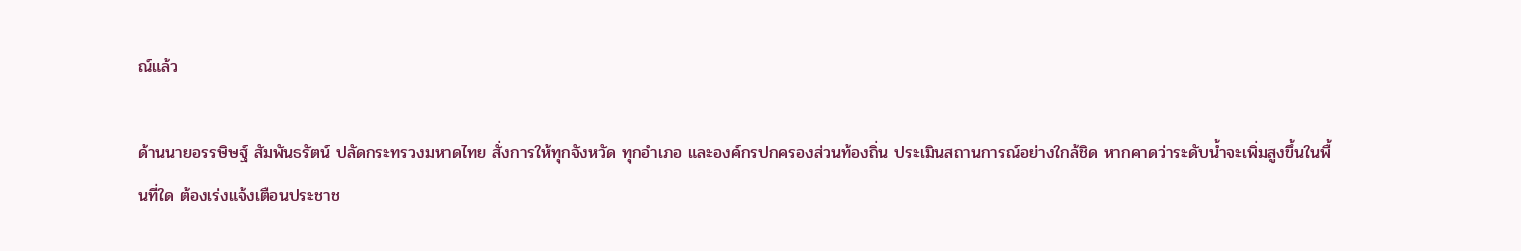ณ์แล้ว

ด้านนายอรรษิษฐ์ สัมพันธรัตน์ ปลัดกระทรวงมหาดไทย สั่งการให้ทุกจังหวัด ทุกอำเภอ และองค์กรปกครองส่วนท้องถิ่น ประเมินสถานการณ์อย่างใกล้ชิด หากคาดว่าระดับน้ำจะเพิ่มสูงขึ้นในพื้นที่ใด ต้องเร่งแจ้งเตือนประชาช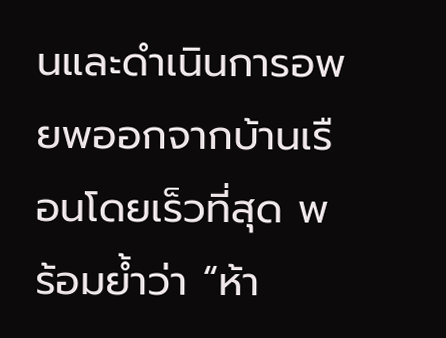นและดำเนินการอพยพออกจากบ้านเรือนโดยเร็วที่สุด พร้อมย้ำว่า “ห้า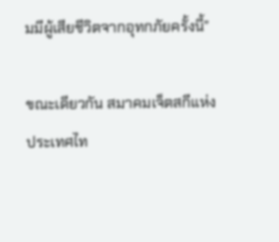มมีผู้เสียชีวิตจากอุทกภัยครั้งนี้”

ขณะเดียวกัน สมาคมเจ็ตสกีแห่งประเทศไท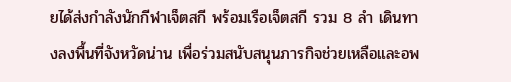ยได้ส่งกำลังนักกีฬาเจ็ตสกี พร้อมเรือเจ็ตสกี รวม 8 ลำ เดินทางลงพื้นที่จังหวัดน่าน เพื่อร่วมสนับสนุนภารกิจช่วยเหลือและอพ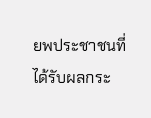ยพประชาชนที่ได้รับผลกระ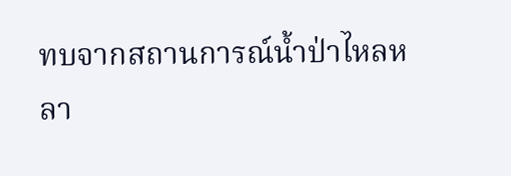ทบจากสถานการณ์น้ำป่าไหลหลา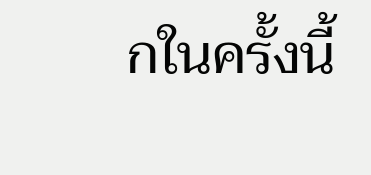กในครั้งนี้